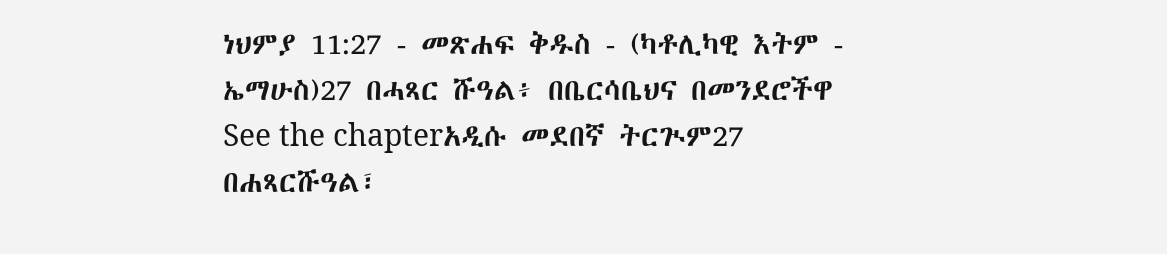ነህምያ 11:27 - መጽሐፍ ቅዱስ - (ካቶሊካዊ እትም - ኤማሁስ)27 በሓጻር ሹዓል፥ በቤርሳቤህና በመንደሮችዋ See the chapterአዲሱ መደበኛ ትርጒም27 በሐጻርሹዓል፣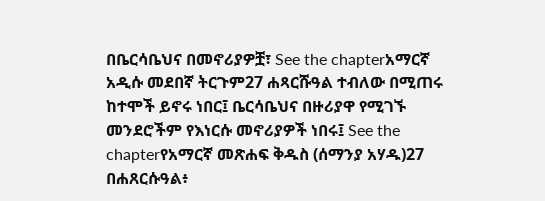በቤርሳቤህና በመኖሪያዎቿ፣ See the chapterአማርኛ አዲሱ መደበኛ ትርጉም27 ሐጻርሹዓል ተብለው በሚጠሩ ከተሞች ይኖሩ ነበር፤ ቤርሳቤህና በዙሪያዋ የሚገኙ መንደሮችም የእነርሱ መኖሪያዎች ነበሩ፤ See the chapterየአማርኛ መጽሐፍ ቅዱስ (ሰማንያ አሃዱ)27 በሐጸርሱዓል፥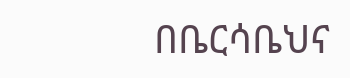በቤርሳቤህና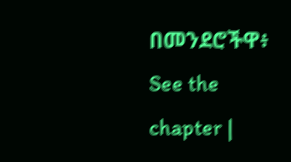በመንደሮችዋ፥ See the chapter |